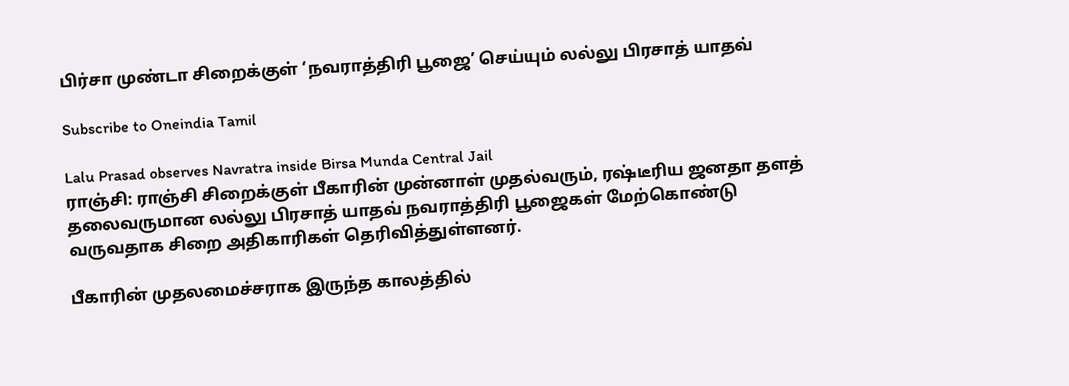பிர்சா முண்டா சிறைக்குள் ‘நவராத்திரி பூஜை’ செய்யும் லல்லு பிரசாத் யாதவ்

Subscribe to Oneindia Tamil

Lalu Prasad observes Navratra inside Birsa Munda Central Jail
ராஞ்சி: ராஞ்சி சிறைக்குள் பீகாரின் முன்னாள் முதல்வரும், ரஷ்டீரிய ஜனதா தளத் தலைவருமான லல்லு பிரசாத் யாதவ் நவராத்திரி பூஜைகள் மேற்கொண்டு வருவதாக சிறை அதிகாரிகள் தெரிவித்துள்ளனர்.

பீகாரின் முதலமைச்சராக இருந்த காலத்தில்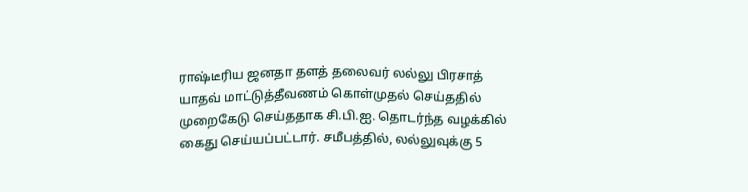ராஷ்டீரிய ஜனதா தளத் தலைவர் லல்லு பிரசாத் யாதவ் மாட்டுத்தீவணம் கொள்முதல் செய்ததில் முறைகேடு செய்ததாக சி.பி.ஐ. தொடர்ந்த வழக்கில் கைது செய்யப்பட்டார். சமீபத்தில், லல்லுவுக்கு 5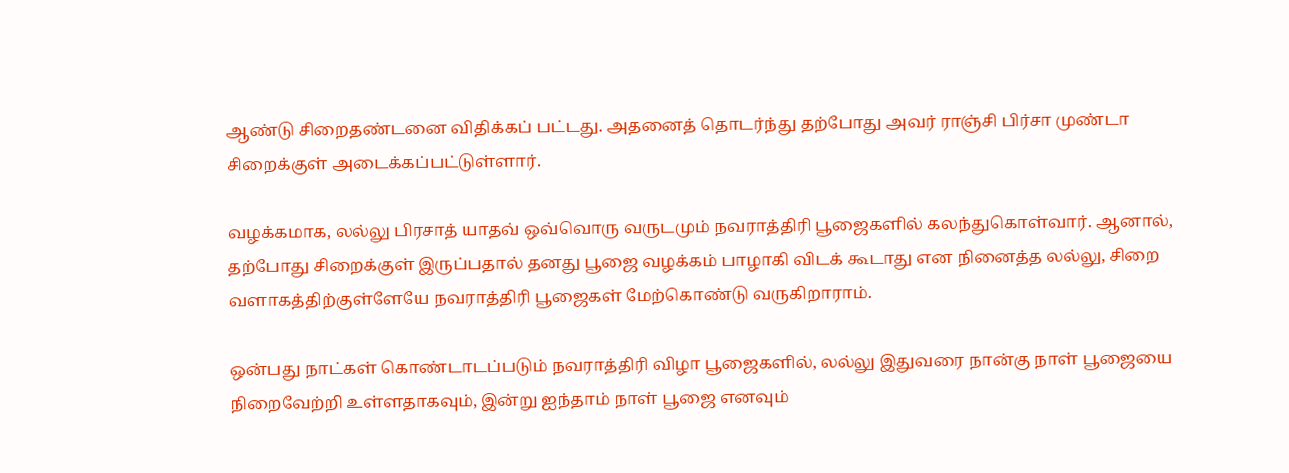ஆண்டு சிறைதண்டனை விதிக்கப் பட்டது. அதனைத் தொடர்ந்து தற்போது அவர் ராஞ்சி பிர்சா முண்டா சிறைக்குள் அடைக்கப்பட்டுள்ளார்.

வழக்கமாக, லல்லு பிரசாத் யாதவ் ஒவ்வொரு வருடமும் நவராத்திரி பூஜைகளில் கலந்துகொள்வார். ஆனால், தற்போது சிறைக்குள் இருப்பதால் தனது பூஜை வழக்கம் பாழாகி விடக் கூடாது என நினைத்த லல்லு, சிறை வளாகத்திற்குள்ளேயே நவராத்திரி பூஜைகள் மேற்கொண்டு வருகிறாராம்.

ஒன்பது நாட்கள் கொண்டாடப்படும் நவராத்திரி விழா பூஜைகளில், லல்லு இதுவரை நான்கு நாள் பூஜையை நிறைவேற்றி உள்ளதாகவும், இன்று ஐந்தாம் நாள் பூஜை எனவும்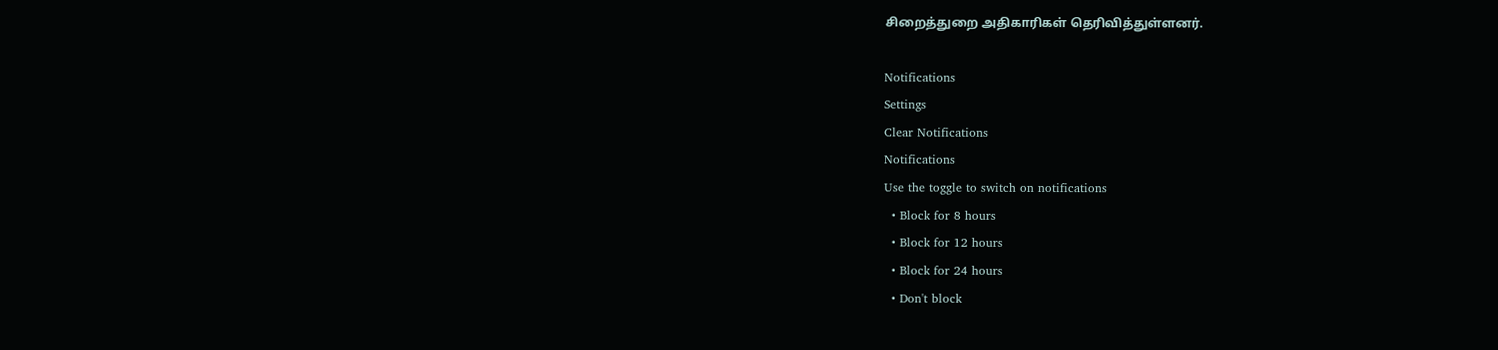சிறைத்துறை அதிகாரிகள் தெரிவித்துள்ளனர்.

Notifications
Settings
Clear Notifications
Notifications
Use the toggle to switch on notifications
  • Block for 8 hours
  • Block for 12 hours
  • Block for 24 hours
  • Don't block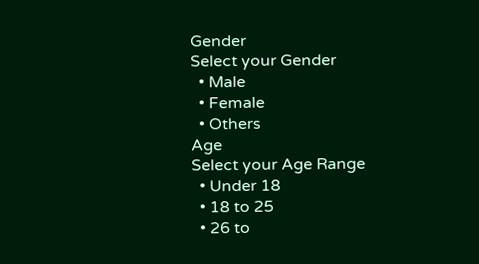Gender
Select your Gender
  • Male
  • Female
  • Others
Age
Select your Age Range
  • Under 18
  • 18 to 25
  • 26 to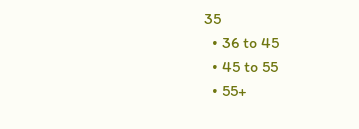35
  • 36 to 45
  • 45 to 55
  • 55+